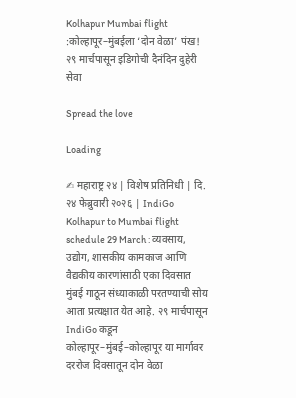Kolhapur Mumbai flight :कोल्हापूर–मुंबईला ‘दोन वेळा’ पंख! २९ मार्चपासून इडिगोची दैनंदिन दुहेरी सेवा

Spread the love

Loading

✍ महाराष्ट्र २४ | विशेष प्रतिनिधी | दि. २४ फेब्रुवारी २०२६ | IndiGo Kolhapur to Mumbai flight schedule 29 March : व्यवसाय, उद्योग, शासकीय कामकाज आणि वैद्यकीय कारणांसाठी एका दिवसात मुंबई गाठून संध्याकाळी परतण्याची सोय आता प्रत्यक्षात येत आहे. २९ मार्चपासून IndiGo कडून कोल्हापूर–मुंबई–कोल्हापूर या मार्गावर दररोज दिवसातून दोन वेळा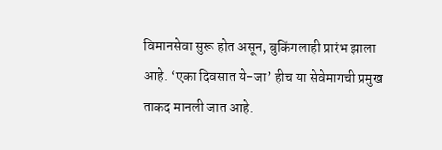विमानसेवा सुरू होत असून, बुकिंगलाही प्रारंभ झाला आहे. ‘एका दिवसात ये-जा’ हीच या सेवेमागची प्रमुख ताकद मानली जात आहे.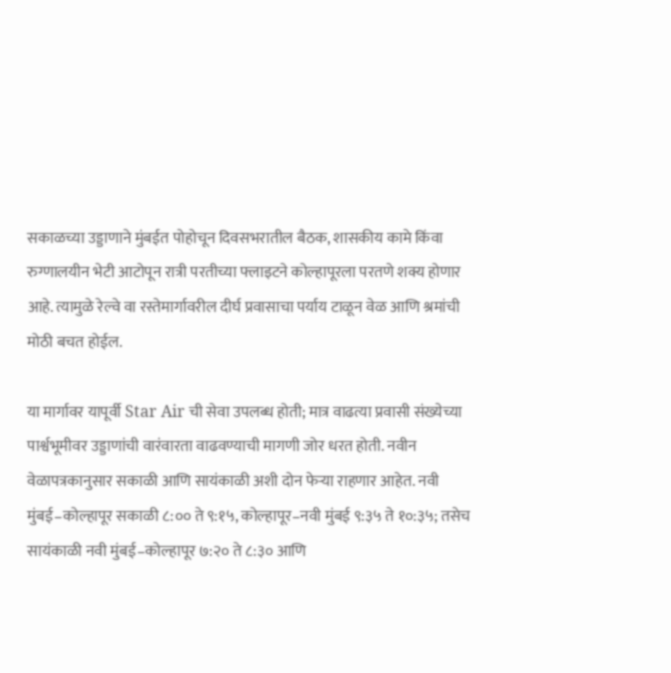सकाळच्या उड्डाणाने मुंबईत पोहोचून दिवसभरातील बैठक, शासकीय कामे किंवा रुग्णालयीन भेटी आटोपून रात्री परतीच्या फ्लाइटने कोल्हापूरला परतणे शक्य होणार आहे. त्यामुळे रेल्वे वा रस्तेमार्गावरील दीर्घ प्रवासाचा पर्याय टाळून वेळ आणि श्रमांची मोठी बचत होईल.

या मार्गावर यापूर्वी Star Air ची सेवा उपलब्ध होती; मात्र वाढत्या प्रवासी संख्येच्या पार्श्वभूमीवर उड्डाणांची वारंवारता वाढवण्याची मागणी जोर धरत होती. नवीन वेळापत्रकानुसार सकाळी आणि सायंकाळी अशी दोन फेऱ्या राहणार आहेत. नवी मुंबई–कोल्हापूर सकाळी ८:०० ते ९:१५, कोल्हापूर–नवी मुंबई ९:३५ ते १०:३५; तसेच सायंकाळी नवी मुंबई–कोल्हापूर ७:२० ते ८:३० आणि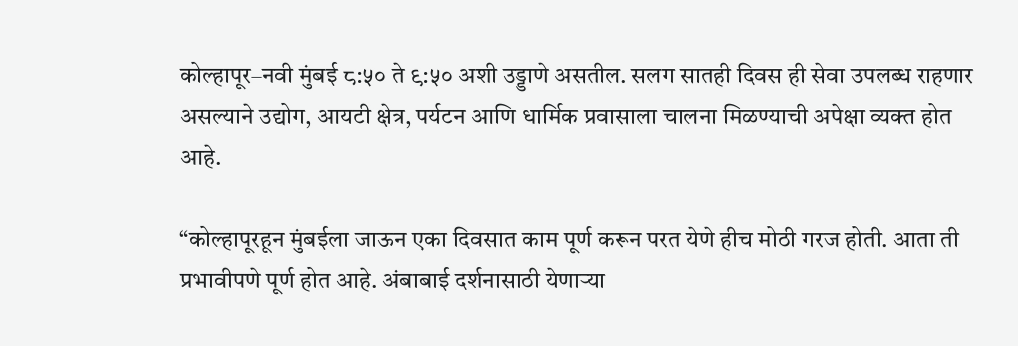कोल्हापूर–नवी मुंबई ८:५० ते ९:५० अशी उड्डाणे असतील. सलग सातही दिवस ही सेवा उपलब्ध राहणार असल्याने उद्योग, आयटी क्षेत्र, पर्यटन आणि धार्मिक प्रवासाला चालना मिळण्याची अपेक्षा व्यक्त होत आहे.

“कोल्हापूरहून मुंबईला जाऊन एका दिवसात काम पूर्ण करून परत येणे हीच मोठी गरज होती. आता ती प्रभावीपणे पूर्ण होत आहे. अंबाबाई दर्शनासाठी येणाऱ्या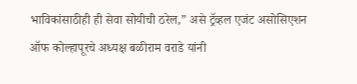भाविकांसाठीही ही सेवा सोयीची ठरेल,” असे ट्रॅव्हल एजंट असोसिएशन ऑफ कोल्हापूरचे अध्यक्ष बळीराम वराडे यांनी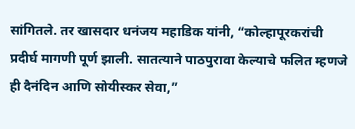सांगितले. तर खासदार धनंजय महाडिक यांनी, “कोल्हापूरकरांची प्रदीर्घ मागणी पूर्ण झाली. सातत्याने पाठपुरावा केल्याचे फलित म्हणजे ही दैनंदिन आणि सोयीस्कर सेवा,”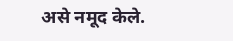असे नमूद केले.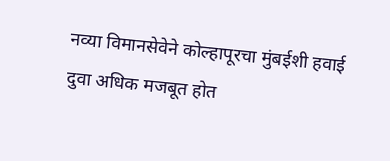नव्या विमानसेवेने कोल्हापूरचा मुंबईशी हवाई दुवा अधिक मजबूत होत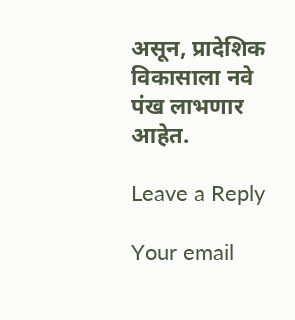असून, प्रादेशिक विकासाला नवे पंख लाभणार आहेत.

Leave a Reply

Your email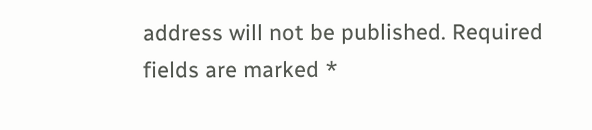address will not be published. Required fields are marked *